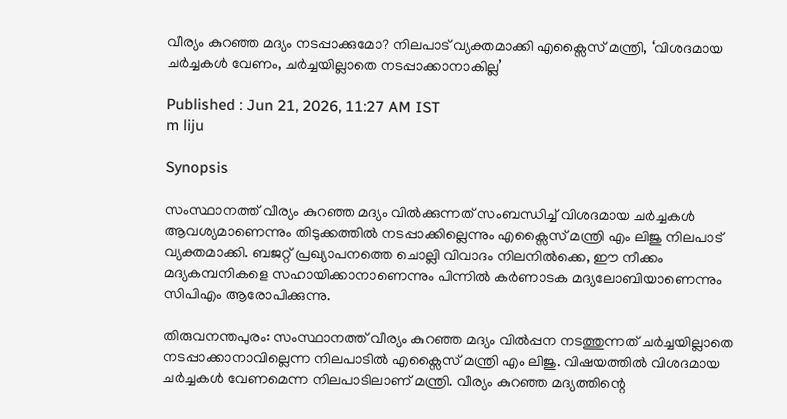വീര്യം കുറഞ്ഞ മദ്യം നടപ്പാക്കുമോ? നിലപാട് വ്യക്തമാക്കി എക്സൈസ് മന്ത്രി, ‘വിശദമായ ചർച്ചകൾ വേണം, ചർച്ചയില്ലാതെ നടപ്പാക്കാനാകില്ല’

Published : Jun 21, 2026, 11:27 AM IST
m liju

Synopsis

സംസ്ഥാനത്ത് വീര്യം കുറഞ്ഞ മദ്യം വിൽക്കുന്നത് സംബന്ധിച്ച് വിശദമായ ചർച്ചകൾ ആവശ്യമാണെന്നും തിടുക്കത്തിൽ നടപ്പാക്കില്ലെന്നും എക്സൈസ് മന്ത്രി എം ലിജു നിലപാട് വ്യക്തമാക്കി. ബജറ്റ് പ്രഖ്യാപനത്തെ ചൊല്ലി വിവാദം നിലനിൽക്കെ, ഈ നീക്കം മദ്യകമ്പനികളെ സഹായിക്കാനാണെന്നും പിന്നിൽ കർണാടക മദ്യലോബിയാണെന്നും സിപിഎം ആരോപിക്കുന്നു.

തിരുവനന്തപുരം: സംസ്ഥാനത്ത് വീര്യം കുറഞ്ഞ മദ്യം വിൽപ്പന നടത്തുന്നത് ചർച്ചയില്ലാതെ നടപ്പാക്കാനാവില്ലെന്ന നിലപാടിൽ എക്സൈസ് മന്ത്രി എം ലിജു. വിഷയത്തിൽ വിശദമായ ചർച്ചകൾ വേണമെന്ന നിലപാടിലാണ് മന്ത്രി. വീര്യം കുറഞ്ഞ മദ്യത്തിന്റെ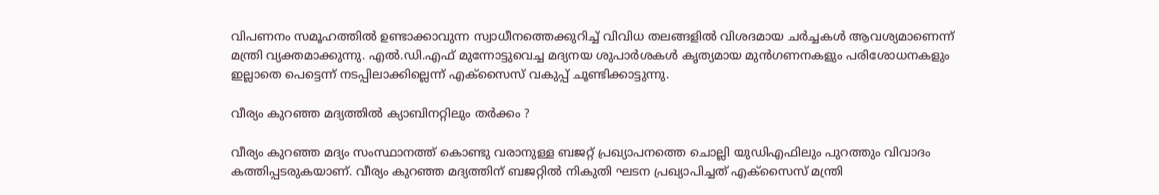വിപണനം സമൂഹത്തിൽ ഉണ്ടാക്കാവുന്ന സ്വാധീനത്തെക്കുറിച്ച് വിവിധ തലങ്ങളിൽ വിശദമായ ചർച്ചകൾ ആവശ്യമാണെന്ന് മന്ത്രി വ്യക്തമാക്കുന്നു. എൽ.ഡി.എഫ് മുന്നോട്ടുവെച്ച മദ്യനയ ശുപാർശകൾ കൃത്യമായ മുൻഗണനകളും പരിശോധനകളും ഇല്ലാതെ പെട്ടെന്ന് നടപ്പിലാക്കില്ലെന്ന് എക്സൈസ് വകുപ്പ് ചൂണ്ടിക്കാട്ടുന്നു.

വീര്യം കുറഞ്ഞ മദ്യത്തിൽ ക്യാബിനറ്റിലും തർക്കം ?

വീര്യം കുറഞ്ഞ മദ്യം സംസ്ഥാനത്ത് കൊണ്ടു വരാനുള്ള ബജറ്റ് പ്രഖ്യാപനത്തെ ചൊല്ലി യുഡിഎഫിലും പുറത്തും വിവാദം കത്തിപ്പടരുകയാണ്. വീര്യം കുറഞ്ഞ മദ്യത്തിന് ബജറ്റിൽ നികുതി ഘടന പ്രഖ്യാപിച്ചത് എക്സൈസ് മന്ത്രി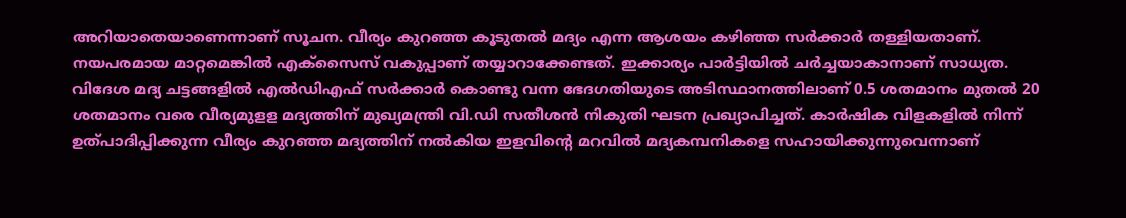അറിയാതെയാണെന്നാണ് സൂചന. വീര്യം കുറഞ്ഞ കൂടുതൽ മദ്യം എന്ന ആശയം കഴിഞ്ഞ സർക്കാർ തള്ളിയതാണ്. നയപരമായ മാറ്റമെങ്കിൽ എക്സൈസ് വകുപ്പാണ് തയ്യാറാക്കേണ്ടത്. ഇക്കാര്യം പാര്‍ട്ടിയിൽ ചര്‍ച്ചയാകാനാണ് സാധ്യത. വിദേശ മദ്യ ചട്ടങ്ങളിൽ എൽഡിഎഫ് സര്‍ക്കാര്‍ കൊണ്ടു വന്ന ഭേദഗതിയുടെ അടിസ്ഥാനത്തിലാണ് 0.5 ശതമാനം മുതൽ 20 ശതമാനം വരെ വീര്യമുളള മദ്യത്തിന് മുഖ്യമന്ത്രി വി.ഡി സതീശൻ നികുതി ഘടന പ്രഖ്യാപിച്ചത്. കാര്‍ഷിക വിളകളിൽ നിന്ന് ഉത്പാദിപ്പിക്കുന്ന വീര്യം കുറഞ്ഞ മദ്യത്തിന് നൽകിയ ഇളവിന്‍റെ മറവിൽ മദ്യകമ്പനികളെ സഹായിക്കുന്നുവെന്നാണ്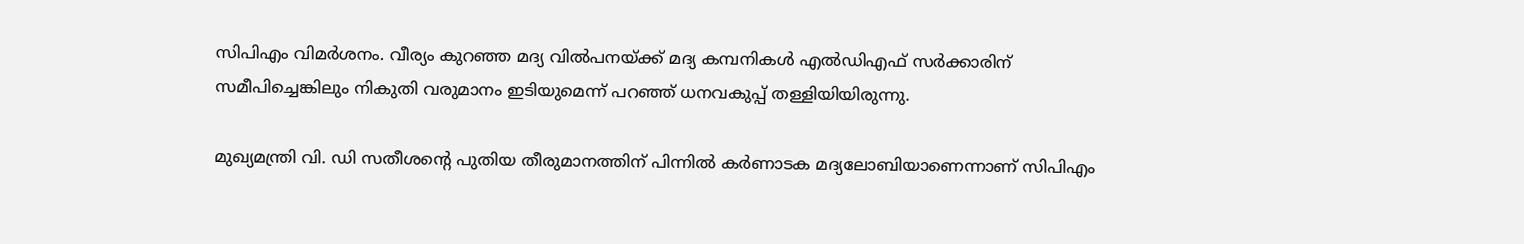സിപിഎം വിമര്‍ശനം. വീര്യം കുറഞ്ഞ മദ്യ വിൽപനയ്ക്ക് മദ്യ കമ്പനികള്‍ എൽഡിഎഫ് സര്‍ക്കാരിന് സമീപിച്ചെങ്കിലും നികുതി വരുമാനം ഇടിയുമെന്ന് പറഞ്ഞ് ധനവകുപ്പ് തള്ളിയിയിരുന്നു.

മുഖ്യമന്ത്രി വി. ഡി സതീശന്റെ പുതിയ തീരുമാനത്തിന് പിന്നിൽ കർണാടക മദ്യലോബിയാണെന്നാണ് സിപിഎം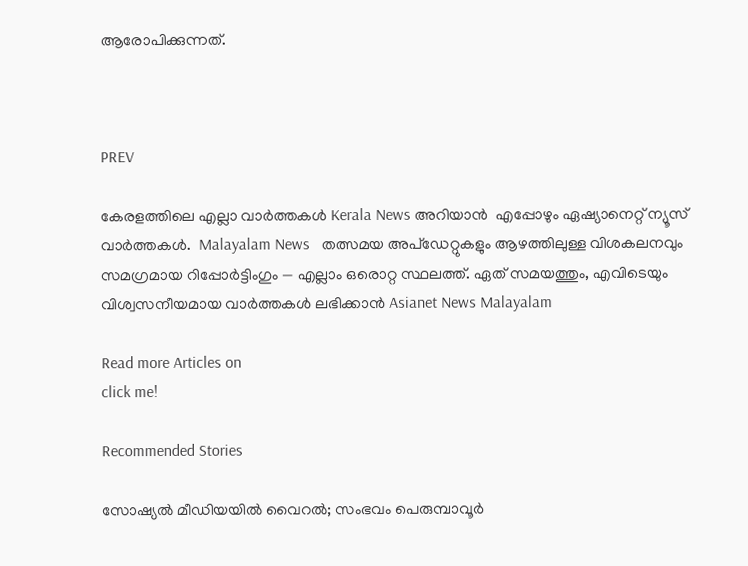ആരോപിക്കുന്നത്.



PREV

കേരളത്തിലെ എല്ലാ വാർത്തകൾ Kerala News അറിയാൻ  എപ്പോഴും ഏഷ്യാനെറ്റ് ന്യൂസ് വാർത്തകൾ.  Malayalam News   തത്സമയ അപ്‌ഡേറ്റുകളും ആഴത്തിലുള്ള വിശകലനവും സമഗ്രമായ റിപ്പോർട്ടിംഗും — എല്ലാം ഒരൊറ്റ സ്ഥലത്ത്. ഏത് സമയത്തും, എവിടെയും വിശ്വസനീയമായ വാർത്തകൾ ലഭിക്കാൻ Asianet News Malayalam

Read more Articles on
click me!

Recommended Stories

സോഷ്യൽ മീഡിയയിൽ വൈറൽ; സംഭവം പെരുമ്പാവൂർ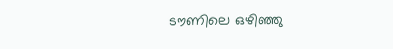ടൗണിലെ ഒഴിഞ്ഞു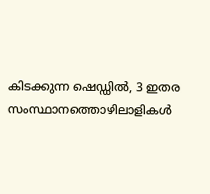കിടക്കുന്ന ഷെഡ്ഡിൽ, 3 ഇതര സംസ്ഥാനത്തൊഴിലാളികൾ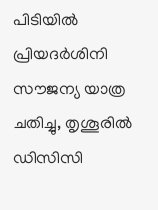പിടിയിൽ
പ്രിയദർശിനി സൗജന്യ യാത്ര ചതിച്ചു, തൃശൂരിൽ ഡിസിസി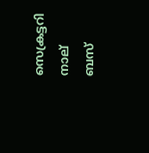സെക്രട്ടറി നാല് ബസ്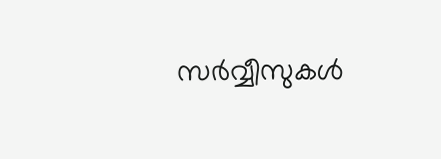സർവ്വീസുകൾ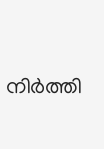നിർത്തി